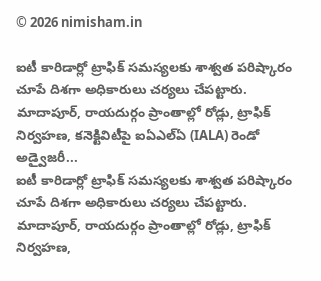© 2026 nimisham.in

ఐటీ కారిడార్లో ట్రాఫిక్ సమస్యలకు శాశ్వత పరిష్కారం చూపే దిశగా అధికారులు చర్యలు చేపట్టారు. మాదాపూర్, రాయదుర్గం ప్రాంతాల్లో రోడ్లు, ట్రాఫిక్ నిర్వహణ, కనెక్టివిటీపై ఐఏఎల్ఏ (IALA) రెండో అడ్వైజరీ...
ఐటీ కారిడార్లో ట్రాఫిక్ సమస్యలకు శాశ్వత పరిష్కారం చూపే దిశగా అధికారులు చర్యలు చేపట్టారు. మాదాపూర్, రాయదుర్గం ప్రాంతాల్లో రోడ్లు, ట్రాఫిక్ నిర్వహణ,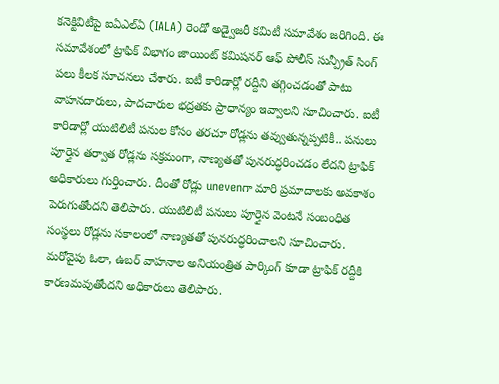కనెక్టివిటీపై ఐఏఎల్ఏ (IALA) రెండో అడ్వైజరీ కమిటీ సమావేశం జరిగింది. ఈ సమావేశంలో ట్రాఫిక్ విభాగం జాయింట్ కమిషనర్ ఆఫ్ పోలీస్ సున్ప్రీత్ సింగ్ పలు కీలక సూచనలు చేశారు. ఐటీ కారిడార్లో రద్దీని తగ్గించడంతో పాటు వాహనదారులు, పాదచారుల భద్రతకు ప్రాధాన్యం ఇవ్వాలని సూచించారు. ఐటీ కారిడార్లో యుటిలిటీ పనుల కోసం తరచూ రోడ్లను తవ్వుతున్నప్పటికీ.. పనులు పూర్తైన తర్వాత రోడ్లను సక్రమంగా, నాణ్యతతో పునరుద్ధరించడం లేదని ట్రాఫిక్ అధికారులు గుర్తించారు. దీంతో రోడ్లు unevenగా మారి ప్రమాదాలకు అవకాశం పెరుగుతోందని తెలిపారు. యుటిలిటీ పనులు పూర్తైన వెంటనే సంబంధిత సంస్థలు రోడ్లను సకాలంలో నాణ్యతతో పునరుద్ధరించాలని సూచించారు.
మరోవైపు ఓలా, ఉబర్ వాహనాల అనియంత్రిత పార్కింగ్ కూడా ట్రాఫిక్ రద్దీకి కారణమవుతోందని అధికారులు తెలిపారు.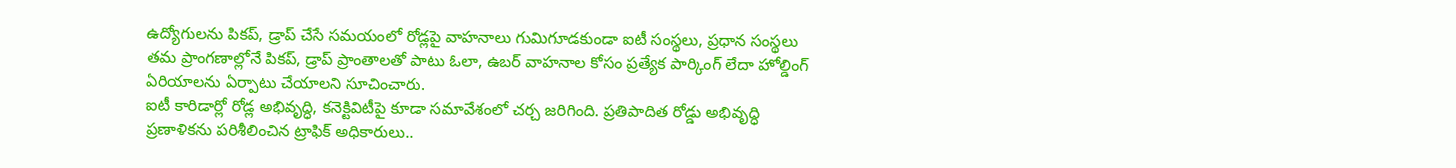ఉద్యోగులను పికప్, డ్రాప్ చేసే సమయంలో రోడ్లపై వాహనాలు గుమిగూడకుండా ఐటీ సంస్థలు, ప్రధాన సంస్థలు తమ ప్రాంగణాల్లోనే పికప్, డ్రాప్ ప్రాంతాలతో పాటు ఓలా, ఉబర్ వాహనాల కోసం ప్రత్యేక పార్కింగ్ లేదా హోల్డింగ్ ఏరియాలను ఏర్పాటు చేయాలని సూచించారు.
ఐటీ కారిడార్లో రోడ్ల అభివృద్ధి, కనెక్టివిటీపై కూడా సమావేశంలో చర్చ జరిగింది. ప్రతిపాదిత రోడ్డు అభివృద్ధి ప్రణాళికను పరిశీలించిన ట్రాఫిక్ అధికారులు..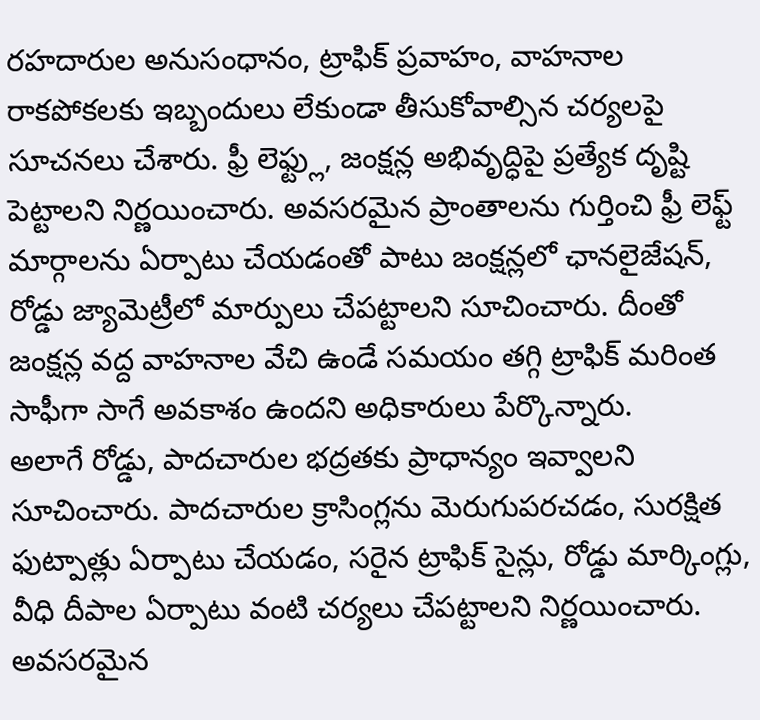రహదారుల అనుసంధానం, ట్రాఫిక్ ప్రవాహం, వాహనాల రాకపోకలకు ఇబ్బందులు లేకుండా తీసుకోవాల్సిన చర్యలపై సూచనలు చేశారు. ఫ్రీ లెఫ్ట్లు, జంక్షన్ల అభివృద్ధిపై ప్రత్యేక దృష్టి పెట్టాలని నిర్ణయించారు. అవసరమైన ప్రాంతాలను గుర్తించి ఫ్రీ లెఫ్ట్ మార్గాలను ఏర్పాటు చేయడంతో పాటు జంక్షన్లలో ఛానలైజేషన్, రోడ్డు జ్యామెట్రీలో మార్పులు చేపట్టాలని సూచించారు. దీంతో జంక్షన్ల వద్ద వాహనాల వేచి ఉండే సమయం తగ్గి ట్రాఫిక్ మరింత సాఫీగా సాగే అవకాశం ఉందని అధికారులు పేర్కొన్నారు.
అలాగే రోడ్డు, పాదచారుల భద్రతకు ప్రాధాన్యం ఇవ్వాలని సూచించారు. పాదచారుల క్రాసింగ్లను మెరుగుపరచడం, సురక్షిత ఫుట్పాత్లు ఏర్పాటు చేయడం, సరైన ట్రాఫిక్ సైన్లు, రోడ్డు మార్కింగ్లు, వీధి దీపాల ఏర్పాటు వంటి చర్యలు చేపట్టాలని నిర్ణయించారు. అవసరమైన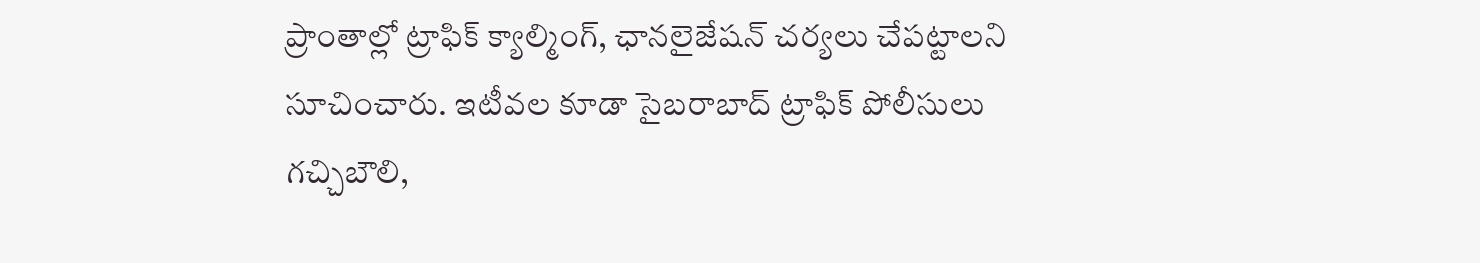ప్రాంతాల్లో ట్రాఫిక్ క్యాల్మింగ్, ఛానలైజేషన్ చర్యలు చేపట్టాలని సూచించారు. ఇటీవల కూడా సైబరాబాద్ ట్రాఫిక్ పోలీసులు గచ్చిబౌలి,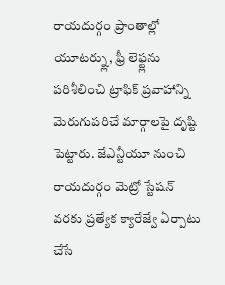రాయదుర్గం ప్రాంతాల్లో యూటర్న్లు, ఫ్రీ లెఫ్ట్లను పరిశీలించి ట్రాఫిక్ ప్రవాహాన్ని మెరుగుపరిచే మార్గాలపై దృష్టి పెట్టారు. జేఎన్టీయూ నుంచి రాయదుర్గం మెట్రో స్టేషన్ వరకు ప్రత్యేక క్యారేజ్వే ఏర్పాటు చేసే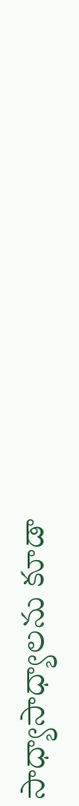సాధ్యాసాధ్యాలను కూడా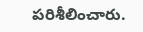పరిశీలించారు.